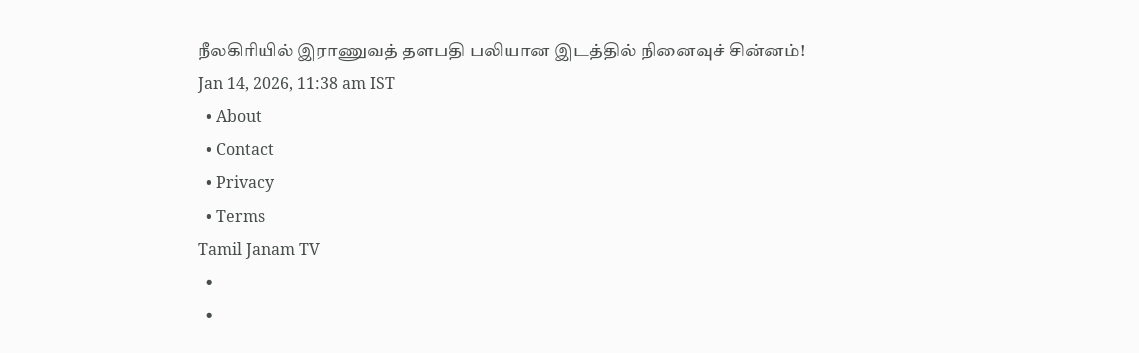நீலகிரியில் இராணுவத் தளபதி பலியான இடத்தில் நினைவுச் சின்னம்!
Jan 14, 2026, 11:38 am IST
  • About
  • Contact
  • Privacy
  • Terms
Tamil Janam TV
  •
  •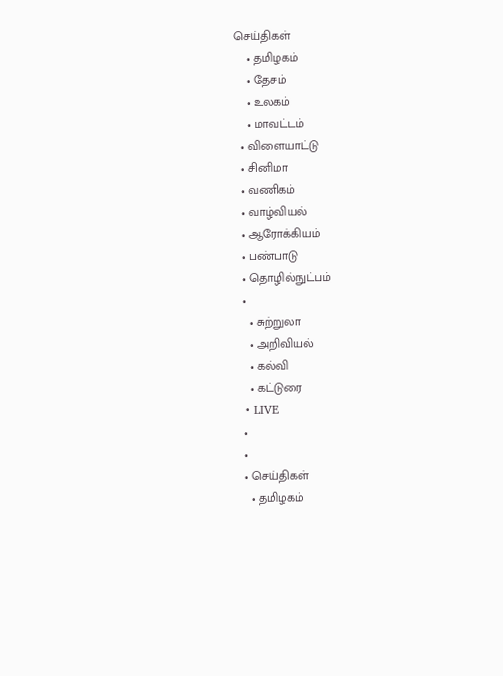செய்திகள்
    • தமிழகம்
    • தேசம்
    • உலகம்
    • மாவட்டம்
  • விளையாட்டு
  • சினிமா
  • வணிகம்
  • வாழ்வியல்
  • ஆரோக்கியம்
  • பண்பாடு
  • தொழில்நுட்பம்
  •
    • சுற்றுலா
    • அறிவியல்
    • கல்வி
    • கட்டுரை
  • LIVE
  •
  •
  • செய்திகள்
    • தமிழகம்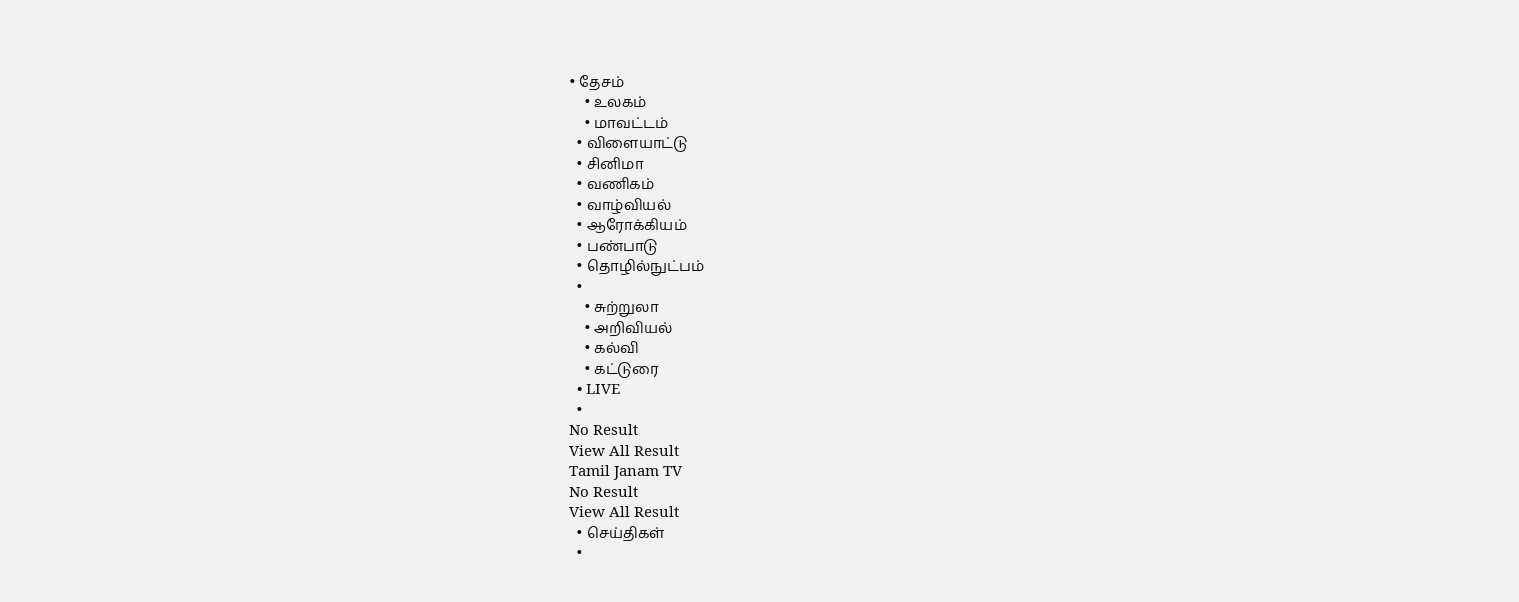• தேசம்
    • உலகம்
    • மாவட்டம்
  • விளையாட்டு
  • சினிமா
  • வணிகம்
  • வாழ்வியல்
  • ஆரோக்கியம்
  • பண்பாடு
  • தொழில்நுட்பம்
  •
    • சுற்றுலா
    • அறிவியல்
    • கல்வி
    • கட்டுரை
  • LIVE
  •
No Result
View All Result
Tamil Janam TV
No Result
View All Result
  • செய்திகள்
  •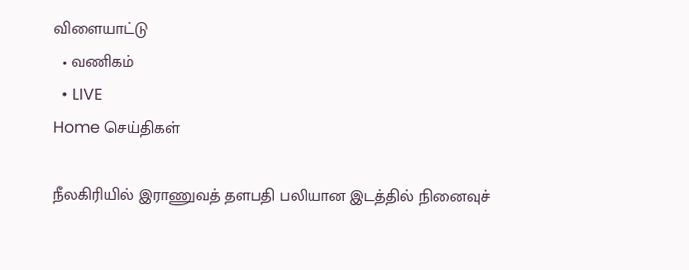விளையாட்டு
  • வணிகம்
  • LIVE
Home செய்திகள்

நீலகிரியில் இராணுவத் தளபதி பலியான இடத்தில் நினைவுச்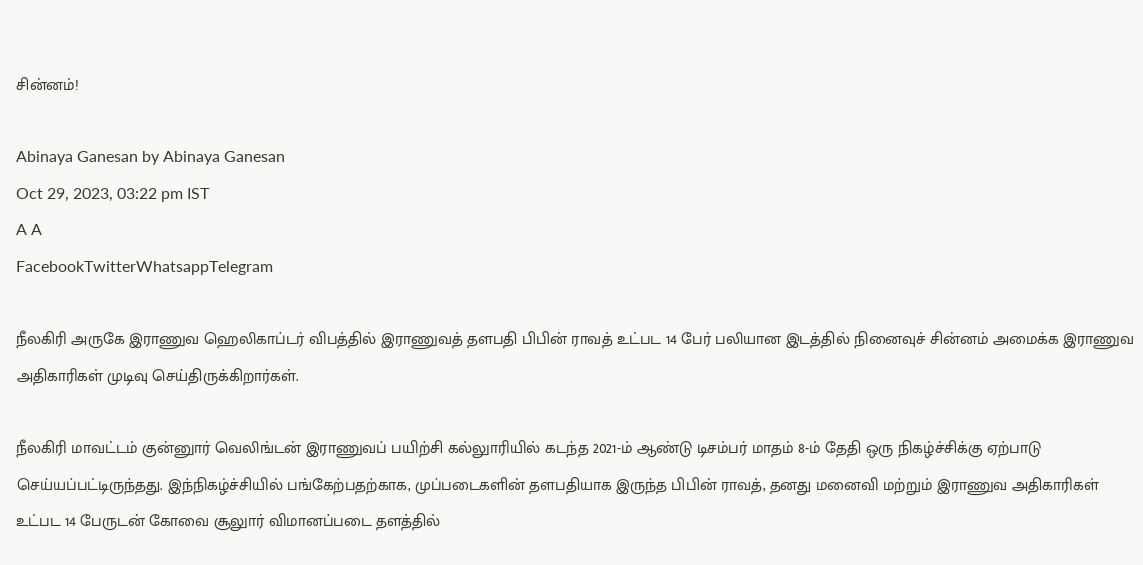சின்னம்!

Abinaya Ganesan by Abinaya Ganesan
Oct 29, 2023, 03:22 pm IST
A A
FacebookTwitterWhatsappTelegram

நீலகிரி அருகே இராணுவ ஹெலிகாப்டர் விபத்தில் இராணுவத் தளபதி பிபின் ராவத் உட்பட 14 பேர் பலியான இடத்தில் நினைவுச் சின்னம் அமைக்க இராணுவ அதிகாரிகள் முடிவு செய்திருக்கிறார்கள்.

நீலகிரி மாவட்டம் குன்னுார் வெலிங்டன் இராணுவப் பயிற்சி கல்லுாரியில் கடந்த 2021-ம் ஆண்டு டிசம்பர் மாதம் 8-ம் தேதி ஒரு நிகழ்ச்சிக்கு ஏற்பாடு செய்யப்பட்டிருந்தது. இந்நிகழ்ச்சியில் பங்கேற்பதற்காக, முப்படைகளின் தளபதியாக இருந்த பிபின் ராவத், தனது மனைவி மற்றும் இராணுவ அதிகாரிகள் உட்பட 14 பேருடன் கோவை சூலுார் விமானப்படை தளத்தில்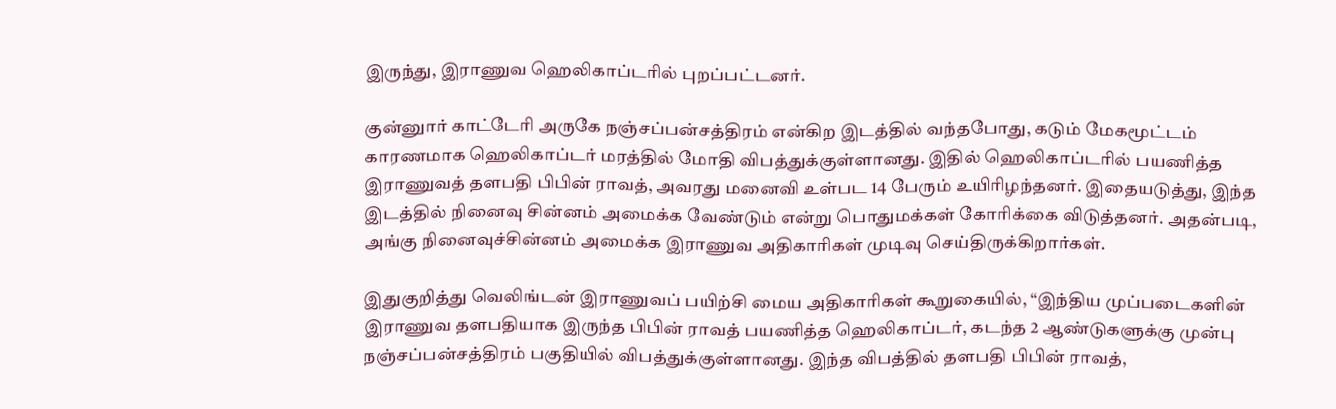இருந்து, இராணுவ ஹெலிகாப்டரில் புறப்பட்டனர்.

குன்னுார் காட்டேரி அருகே நஞ்சப்பன்சத்திரம் என்கிற இடத்தில் வந்தபோது, கடும் மேகமூட்டம் காரணமாக ஹெலிகாப்டர் மரத்தில் மோதி விபத்துக்குள்ளானது. இதில் ஹெலிகாப்டரில் பயணித்த இராணுவத் தளபதி பிபின் ராவத், அவரது மனைவி உள்பட 14 பேரும் உயிரிழந்தனர். இதையடுத்து, இந்த இடத்தில் நினைவு சின்னம் அமைக்க வேண்டும் என்று பொதுமக்கள் கோரிக்கை விடுத்தனர். அதன்படி, அங்கு நினைவுச்சின்னம் அமைக்க இராணுவ அதிகாரிகள் முடிவு செய்திருக்கிறார்கள்.

இதுகுறித்து வெலிங்டன் இராணுவப் பயிற்சி மைய அதிகாரிகள் கூறுகையில், “இந்திய முப்படைகளின் இராணுவ தளபதியாக இருந்த பிபின் ராவத் பயணித்த ஹெலிகாப்டர், கடந்த 2 ஆண்டுகளுக்கு முன்பு நஞ்சப்பன்சத்திரம் பகுதியில் விபத்துக்குள்ளானது. இந்த விபத்தில் தளபதி பிபின் ராவத்,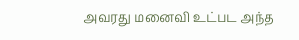அவரது மனைவி உட்பட அந்த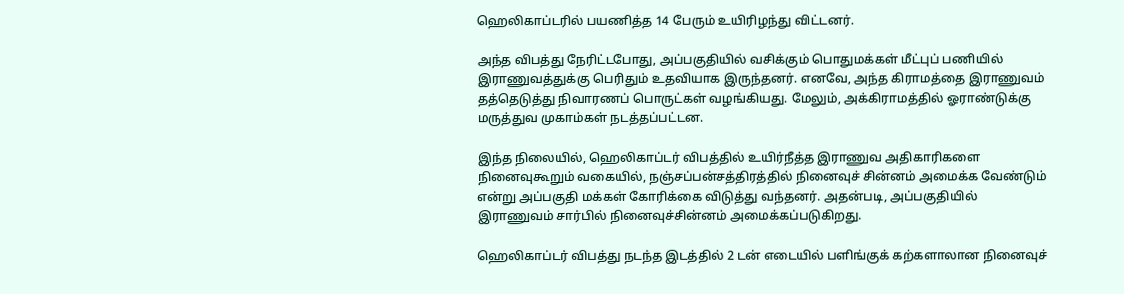ஹெலிகாப்டரில் பயணித்த 14 பேரும் உயிரிழந்து விட்டனர்.

அந்த விபத்து நேரிட்டபோது, அப்பகுதியில் வசிக்கும் பொதுமக்கள் மீட்புப் பணியில் இராணுவத்துக்கு பெரிதும் உதவியாக இருந்தனர். எனவே, அந்த கிராமத்தை இராணுவம் தத்தெடுத்து நிவாரணப் பொருட்கள் வழங்கியது. மேலும், அக்கிராமத்தில் ஓராண்டுக்கு மருத்துவ முகாம்கள் நடத்தப்பட்டன.

இந்த நிலையில், ஹெலிகாப்டர் விபத்தில் உயிர்நீத்த இராணுவ அதிகாரிகளை நினைவுகூறும் வகையில், நஞ்சப்பன்சத்திரத்தில் நினைவுச் சின்னம் அமைக்க வேண்டும் என்று அப்பகுதி மக்கள் கோரிக்கை விடுத்து வந்தனர். அதன்படி, அப்பகுதியில் இராணுவம் சார்பில் நினைவுச்சின்னம் அமைக்கப்படுகிறது.

ஹெலிகாப்டர் விபத்து நடந்த இடத்தில் 2 டன் எடையில் பளிங்குக் கற்களாலான நினைவுச்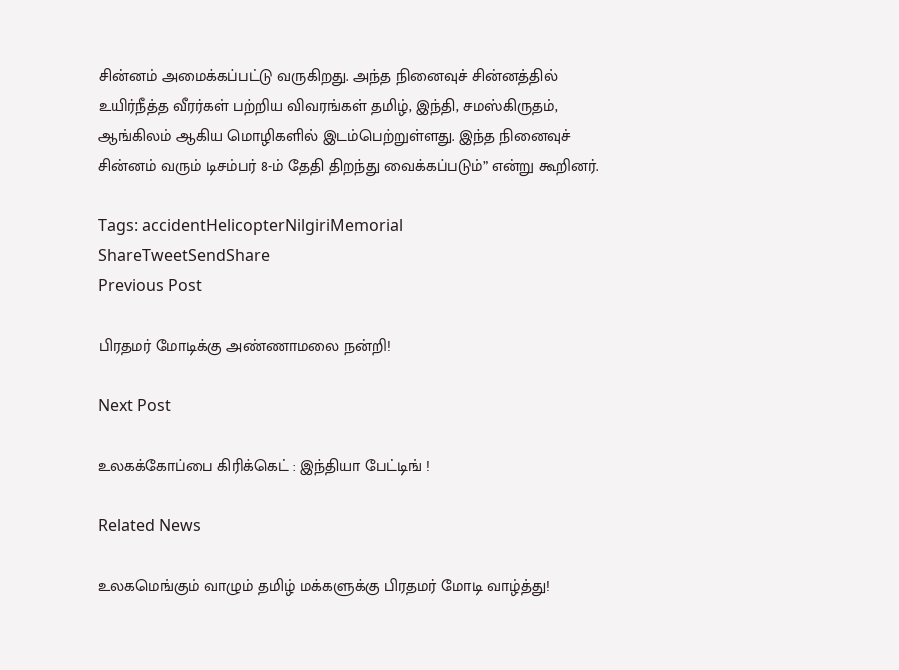சின்னம் அமைக்கப்பட்டு வருகிறது. அந்த நினைவுச் சின்னத்தில் உயிர்நீத்த வீரர்கள் பற்றிய விவரங்கள் தமிழ், இந்தி, சமஸ்கிருதம், ஆங்கிலம் ஆகிய மொழிகளில் இடம்பெற்றுள்ளது. இந்த நினைவுச் சின்னம் வரும் டிசம்பர் 8-ம் தேதி திறந்து வைக்கப்படும்” என்று கூறினர்.

Tags: accidentHelicopterNilgiriMemorial
ShareTweetSendShare
Previous Post

பிரதமர் மோடிக்கு அண்ணாமலை நன்றி!

Next Post

உலகக்கோப்பை கிரிக்கெட் : இந்தியா பேட்டிங் !

Related News

உலகமெங்கும் வாழும் தமிழ் மக்களுக்கு பிரதமர் மோடி வாழ்த்து!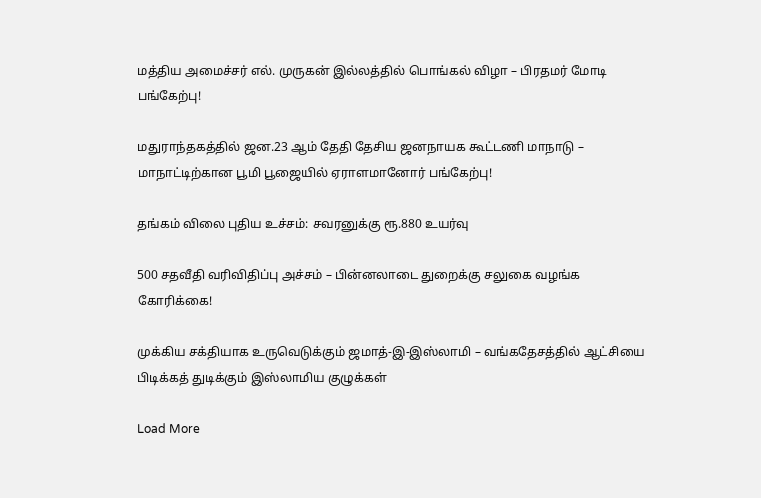மத்திய அமைச்சர் எல். முருகன் இல்லத்தில் பொங்கல் விழா – பிரதமர் மோடி பங்கேற்பு!

மதுராந்தகத்தில் ஜன.23 ஆம் தேதி தேசிய ஜனநாயக கூட்டணி மாநாடு – மாநாட்டிற்கான பூமி பூஜையில் ஏராளமானோர் பங்கேற்பு!

தங்கம் விலை புதிய உச்சம்: சவரனுக்கு ரூ.880 உயர்வு

500 சதவீதி வரிவிதிப்பு அச்சம் – பின்னலாடை துறைக்கு சலுகை வழங்க கோரிக்கை!

முக்கிய சக்தியாக உருவெடுக்கும் ஜமாத்-இ-இஸ்லாமி – வங்கதேசத்தில் ஆட்சியை பிடிக்கத் துடிக்கும் இஸ்லாமிய குழுக்கள்

Load More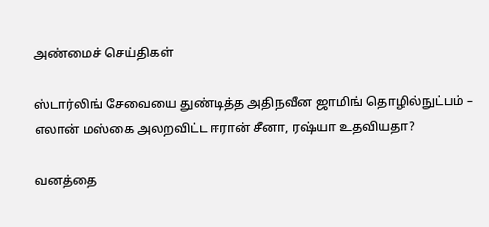அண்மைச் செய்திகள்

ஸ்டார்லிங் சேவையை துண்டித்த அதிநவீன ஜாமிங் தொழில்நுட்பம் – எலான் மஸ்கை அலறவிட்ட ஈரான் சீனா, ரஷ்யா உதவியதா?

வனத்தை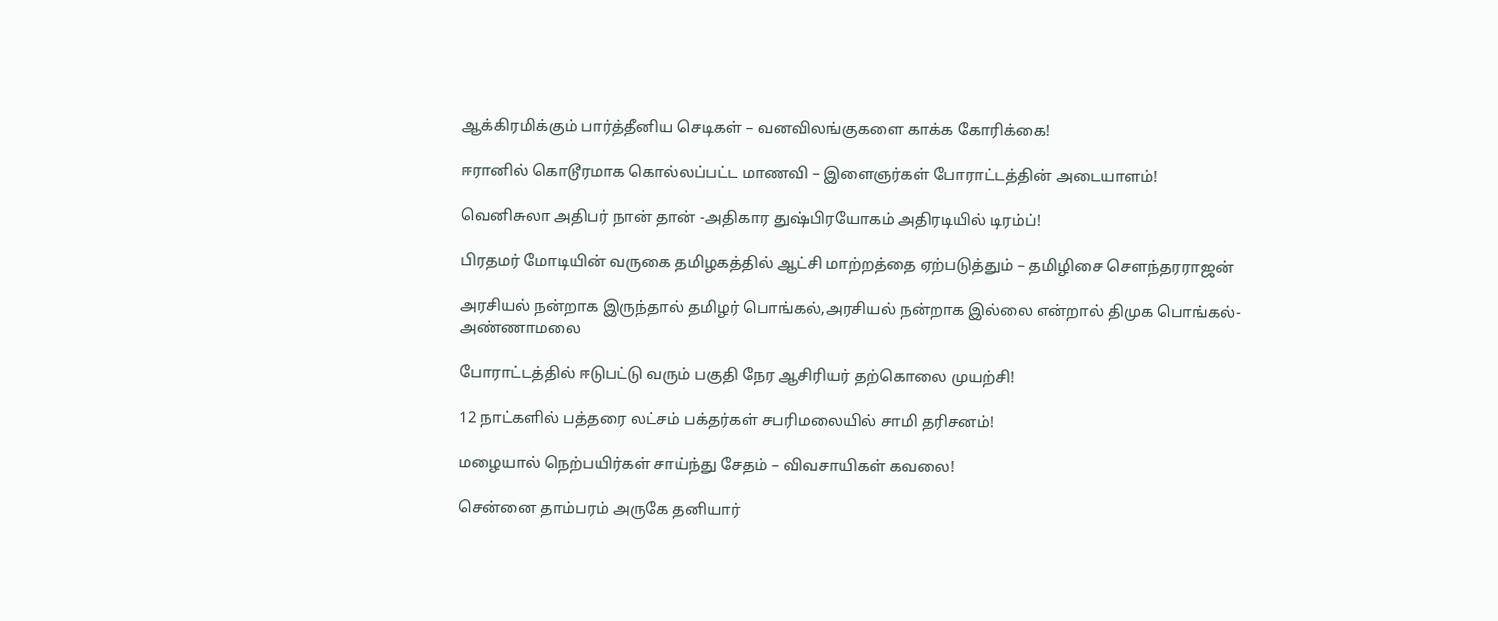ஆக்கிரமிக்கும் பார்த்தீனிய செடிகள் – வனவிலங்குகளை காக்க கோரிக்கை!

ஈரானில் கொடூரமாக கொல்லப்பட்ட மாணவி – இளைஞர்கள் போராட்டத்தின் அடையாளம்!

வெனிசுலா அதிபர் நான் தான் -அதிகார துஷ்பிரயோகம் அதிரடியில் டிரம்ப்!

பிரதமர் மோடியின் வருகை தமிழகத்தில் ஆட்சி மாற்றத்தை ஏற்படுத்தும் – தமிழிசை சௌந்தரராஜன்

அரசியல் நன்றாக இருந்தால் தமிழர் பொங்கல்,அரசியல் நன்றாக இல்லை என்றால் திமுக பொங்கல்- அண்ணாமலை

போராட்டத்தில் ஈடுபட்டு வரும் பகுதி நேர ஆசிரியர் தற்கொலை முயற்சி!

12 நாட்களில் பத்தரை லட்சம் பக்தர்கள் சபரிமலையில் சாமி தரிசனம்!

மழையால் நெற்பயிர்கள் சாய்ந்து சேதம் – விவசாயிகள் கவலை!

சென்னை தாம்பரம் அருகே தனியார்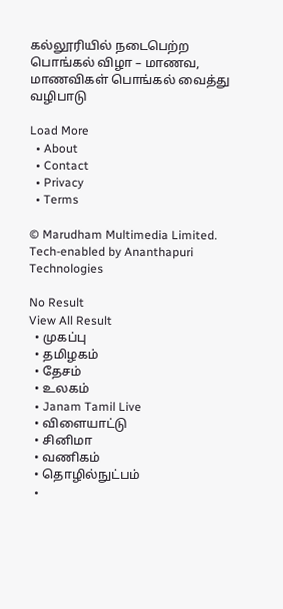கல்லூரியில் நடைபெற்ற பொங்கல் விழா – மாணவ, மாணவிகள் பொங்கல் வைத்து வழிபாடு

Load More
  • About
  • Contact
  • Privacy
  • Terms

© Marudham Multimedia Limited.
Tech-enabled by Ananthapuri Technologies

No Result
View All Result
  • முகப்பு
  • தமிழகம்
  • தேசம்
  • உலகம்
  • Janam Tamil Live
  • விளையாட்டு
  • சினிமா
  • வணிகம்
  • தொழில்நுட்பம்
  •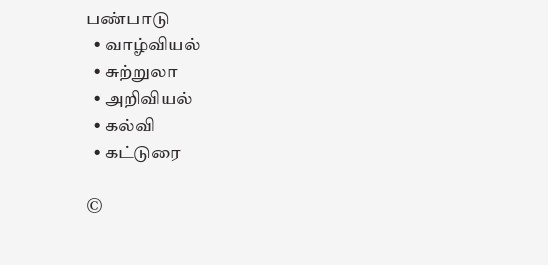பண்பாடு
  • வாழ்வியல்
  • சுற்றுலா
  • அறிவியல்
  • கல்வி
  • கட்டுரை

©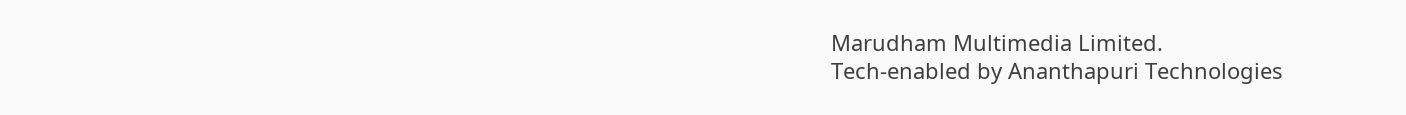Marudham Multimedia Limited.
Tech-enabled by Ananthapuri Technologies